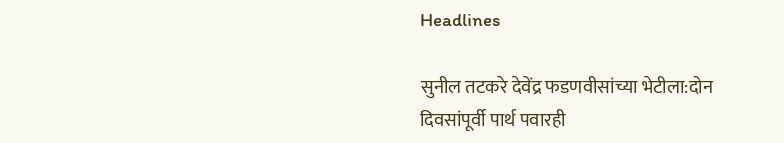Headlines

सुनील तटकरे देवेंद्र फडणवीसांच्या भेटीला:दोन दिवसांपूर्वी पार्थ पवारही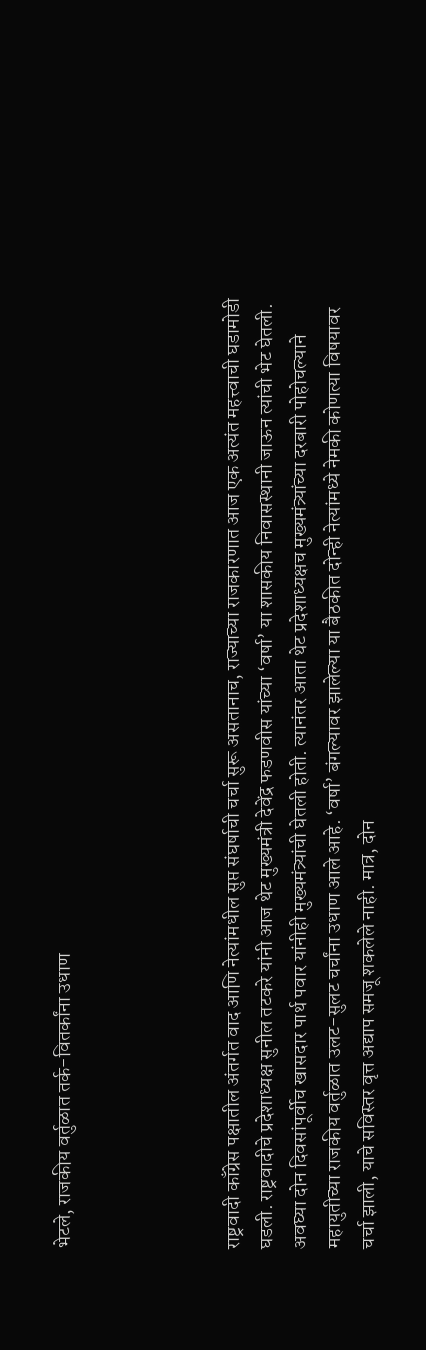भेटले, राजकीय वर्तुळात तर्क-वितर्कांना उधाण




राष्ट्रवादी काँग्रेस पक्षातील अंतर्गत वाद आणि नेत्यांमधील सुप्त संघर्षाची चर्चा सुरू असतानाच, राज्याच्या राजकारणात आज एक अत्यंत महत्त्वाची घडामोडी घडली. राष्ट्रवादीचे प्रदेशाध्यक्ष सुनील तटकरे यांनी आज थेट मुख्यमंत्री देवेंद्र फडणवीस यांच्या ‘वर्षा’ या शासकीय निवासस्थानी जाऊन त्यांची भेट घेतली. अवघ्या दोन दिवसांपूर्वीच खासदार पार्थ पवार यांनीही मुख्यमंत्र्यांची घेतली होती. त्यानंतर आता थेट प्रदेशाध्यक्षच मुख्यमंत्र्यांच्या दरबारी पोहोचल्याने महायुतीच्या राजकीय वर्तुळात उलट-सुलट चर्चांना उधाण आले आहे. ‘वर्षा’ बंगल्यावर झालेल्या या बैठकीत दोन्ही नेत्यांमध्ये नेमकी कोणत्या विषयावर चर्चा झाली, याचे सविस्तर वृत्त अद्याप समजू शकलेले नाही. मात्र, दोन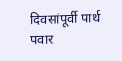दिवसांपूर्वी पार्थ पवार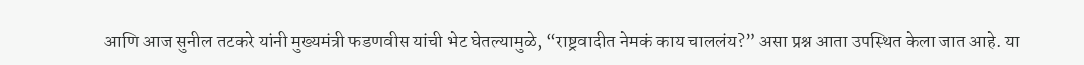आणि आज सुनील तटकरे यांनी मुख्यमंत्री फडणवीस यांची भेट घेतल्यामुळे, “राष्ट्रवादीत नेमकं काय चाललंय?” असा प्रश्न आता उपस्थित केला जात आहे. या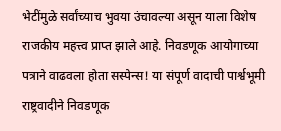भेटींमुळे सर्वांच्याच भुवया उंचावल्या असून याला विशेष राजकीय महत्त्व प्राप्त झाले आहे. निवडणूक आयोगाच्या पत्राने वाढवला होता सस्पेन्स! या संपूर्ण वादाची पार्श्वभूमी राष्ट्रवादीने निवडणूक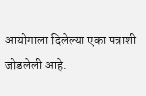आयोगाला दिलेल्या एका पत्राशी जोडलेली आहे.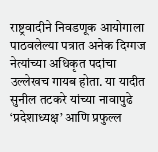राष्ट्रवादीने निवडणूक आयोगाला पाठवलेल्या पत्रात अनेक दिग्गज नेत्यांच्या अधिकृत पदांचा उल्लेखच गायब होता. या यादीत सुनील तटकरे यांच्या नावापुढे ‘प्रदेशाध्यक्ष’ आणि प्रफुल्ल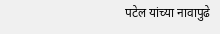पटेल यांच्या नावापुढे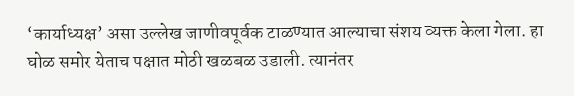‘कार्याध्यक्ष’ असा उल्लेख जाणीवपूर्वक टाळण्यात आल्याचा संशय व्यक्त केला गेला. हा घोळ समोर येताच पक्षात मोठी खळबळ उडाली. त्यानंतर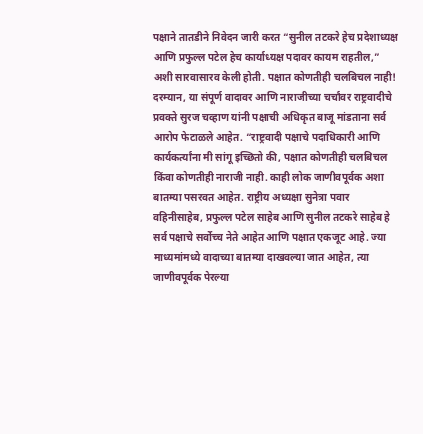पक्षाने तातडीने निवेदन जारी करत “सुनील तटकरे हेच प्रदेशाध्यक्ष आणि प्रफुल्ल पटेल हेच कार्याध्यक्ष पदावर कायम राहतील,” अशी सारवासारव केली होती. पक्षात कोणतीही चलबिचल नाही! दरम्यान, या संपूर्ण वादावर आणि नाराजीच्या चर्चांवर राष्ट्रवादीचे प्रवक्ते सुरज चव्हाण यांनी पक्षाची अधिकृत बाजू मांडताना सर्व आरोप फेटाळले आहेत. “राष्ट्रवादी पक्षाचे पदाधिकारी आणि कार्यकर्त्यांना मी सांगू इच्छितो की, पक्षात कोणतीही चलबिचल किंवा कोणतीही नाराजी नाही. काही लोक जाणीवपूर्वक अशा बातम्या पसरवत आहेत. राष्ट्रीय अध्यक्षा सुनेत्रा पवार वहिनीसाहेब, प्रफुल्ल पटेल साहेब आणि सुनील तटकरे साहेब हे सर्व पक्षाचे सर्वोच्च नेते आहेत आणि पक्षात एकजूट आहे. ज्या माध्यमांमध्ये वादाच्या बातम्या दाखवल्या जात आहेत, त्या जाणीवपूर्वक पेरल्या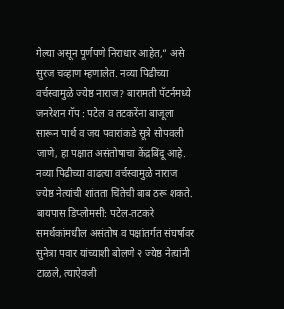गेल्या असून पूर्णपणे निराधार आहेत,” असे सुरज चव्हाण म्हणालेत. नव्या पिढीच्या वर्चस्वामुळे ज्येष्ठ नाराज? बारामती पॅटर्नमध्ये जनरेशन गॅप : पटेल व तटकरेंना बाजूला सारून पार्थ व जय पवारांकडे सूत्रे सोपवली जाणे, हा पक्षात असंतोषाचा केंद्रबिंदू आहे. नव्या पिढीच्या वाढत्या वर्चस्वामुळे नाराज ज्येष्ठ नेत्यांची शांतता चिंतेची बाब ठरू शकते. बायपास डिप्लोमसी: पटेल-तटकरे समर्थकांमधील असंतोष व पक्षांतर्गत संघर्षावर सुनेत्रा पवार यांच्याशी बोलणे २ ज्येष्ठ नेत्यांनी टाळले, त्याऐवजी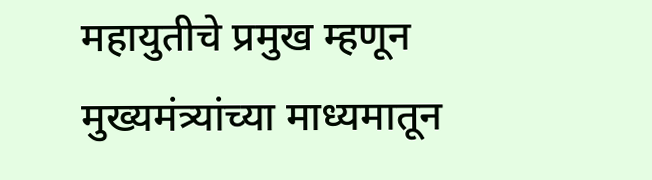महायुतीचे प्रमुख म्हणून मुख्यमंत्र्यांच्या माध्यमातून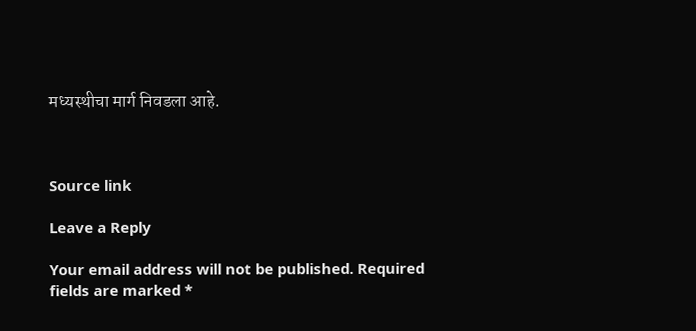मध्यस्थीचा मार्ग निवडला आहे.



Source link

Leave a Reply

Your email address will not be published. Required fields are marked *